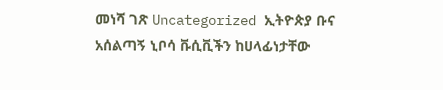መነሻ ገጽ Uncategorized ኢትዮጵያ ቡና አሰልጣኝ ኒቦሳ ቩሲቪችን ከሀላፊነታቸው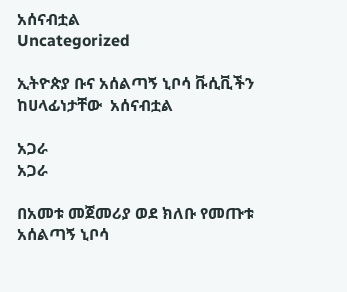አሰናብቷል
Uncategorized

ኢትዮጵያ ቡና አሰልጣኝ ኒቦሳ ቩሲቪችን ከሀላፊነታቸው  አሰናብቷል

አጋራ
አጋራ

በአመቱ መጀመሪያ ወደ ክለቡ የመጡቱ አሰልጣኝ ኒቦሳ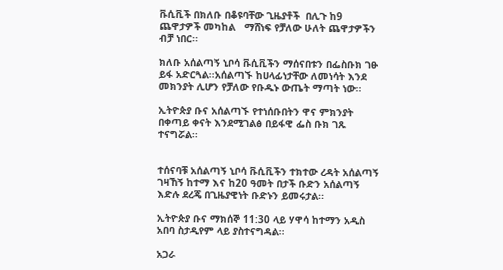ቩሲቪች በክለቡ በቆዩባቸው ጊዜያቶች  በሊጉ ከ9 ጨዋታዎች መካከል   ማሸነፍ የቻለው ሁለት ጨዋታዎችን ብቻ ነበር፡፡

ክለቡ አሰልጣኝ ኒቦሳ ቩሲቪችን ማሰናበቱን በፌስቡክ ገፁ ይፋ አድርጓል፡፡አሰልጣኙ ከሀላፊነታቸው ለመነሳት እንደ መክንያት ሊሆን የቻለው የቡዱኑ ውጤት ማጣት ነው፡፡

ኢትዮጵያ ቡና አሰልጣኙ የተነሰቡበትን ዋና ምክንያት በቀጣይ ቀናት እንደሚገልፅ በይፋዊ ፌስ ቡክ ገጹ ተናግሯል፡፡


ተሰናባቹ አሰልጣኝ ኒቦሳ ቩሲቪችን ተክተው ረዳት አሰልጣኝ ገዛኸኝ ከተማ እና ከ20 ዓመት በታች ቡድን አሰልጣኝ እድሉ ደረጄ በጊዜያዊነት ቡድኑን ይመሩታል፡፡

ኢትዮጵያ ቡና ማክሰኞ 11:30 ላይ ሃዋሳ ከተማን አዲስ አበባ ስታዲየም ላይ ያስተናግዳል፡፡

አጋራ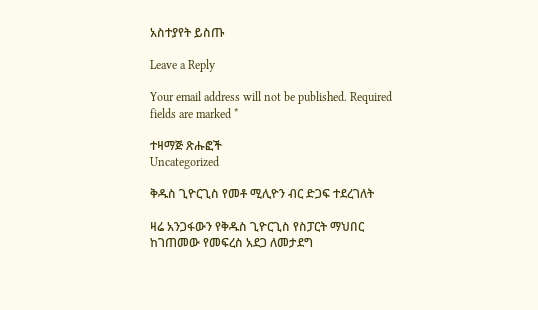አስተያየት ይስጡ

Leave a Reply

Your email address will not be published. Required fields are marked *

ተዛማጅ ጽሑፎች
Uncategorized

ቅዱስ ጊዮርጊስ የመቶ ሚሊዮን ብር ድጋፍ ተደረገለት

ዛሬ አንጋፋውን የቅዱስ ጊዮርጊስ የስፓርት ማህበር ከገጠመው የመፍረስ አደጋ ለመታደግ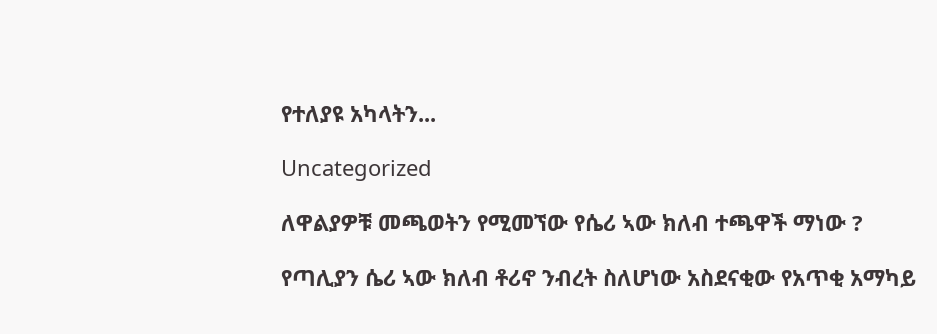የተለያዩ አካላትን...

Uncategorized

ለዋልያዎቹ መጫወትን የሚመኘው የሴሪ ኣው ክለብ ተጫዋች ማነው ?

የጣሊያን ሴሪ ኣው ክለብ ቶሪኖ ንብረት ስለሆነው አስደናቂው የአጥቂ አማካይ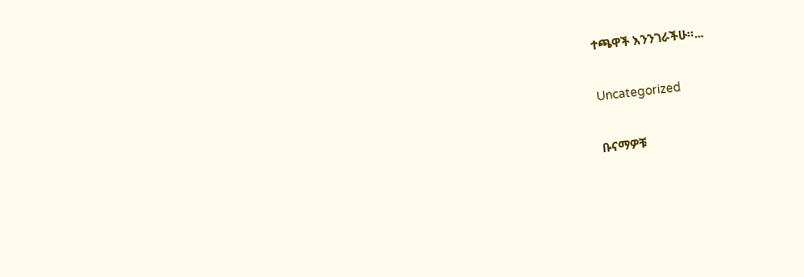ተጫዋች እንንገራችሁ።...

Uncategorized

ቡናማዎቹ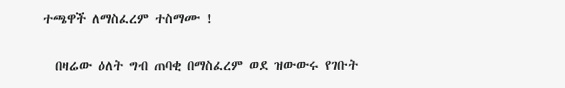ተጫዋች ለማስፈረም ተስማሙ !

  በዛሬው ዕለት ግብ ጠባቂ በማስፈረም ወደ ዝውውሩ የገቡት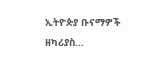ኢትዮጵያ ቡናማዎች ዘካሪያስ...